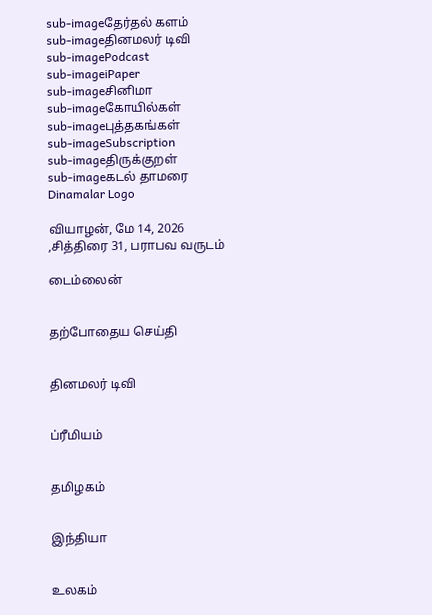sub-imageதேர்தல் களம்
sub-imageதினமலர் டிவி
sub-imagePodcast
sub-imageiPaper
sub-imageசினிமா
sub-imageகோயில்கள்
sub-imageபுத்தகங்கள்
sub-imageSubscription
sub-imageதிருக்குறள்
sub-imageகடல் தாமரை
Dinamalar Logo

வியாழன், மே 14, 2026 ,சித்திரை 31, பராபவ வருடம்

டைம்லைன்


தற்போதைய செய்தி


தினமலர் டிவி


ப்ரீமியம்


தமிழகம்


இந்தியா


உலகம்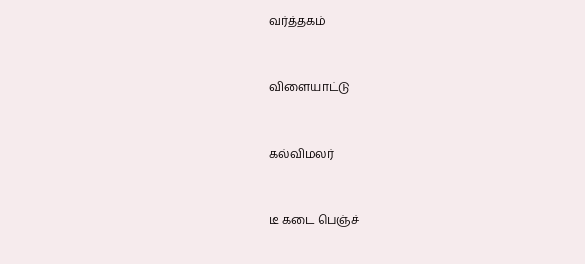வர்த்தகம்


விளையாட்டு


கல்விமலர்


டீ கடை பெஞ்ச்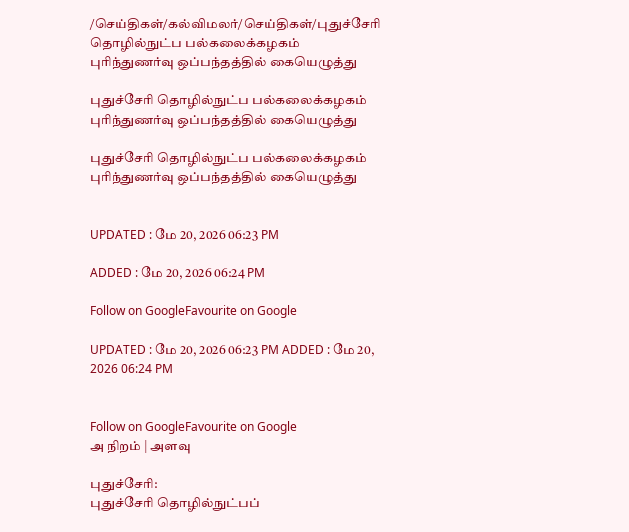/செய்திகள்/கல்விமலர்/செய்திகள்/புதுச்சேரி தொழில்நுட்ப பல்கலைக்கழகம் புரிந்துணர்வு ஒப்பந்தத்தில் கையெழுத்து

புதுச்சேரி தொழில்நுட்ப பல்கலைக்கழகம் புரிந்துணர்வு ஒப்பந்தத்தில் கையெழுத்து

புதுச்சேரி தொழில்நுட்ப பல்கலைக்கழகம் புரிந்துணர்வு ஒப்பந்தத்தில் கையெழுத்து


UPDATED : மே 20, 2026 06:23 PM

ADDED : மே 20, 2026 06:24 PM

Follow on GoogleFavourite on Google

UPDATED : மே 20, 2026 06:23 PM ADDED : மே 20, 2026 06:24 PM


Follow on GoogleFavourite on Google
அ நிறம் | அளவு

புதுச்சேரி:
புதுச்சேரி தொழில்நுட்பப்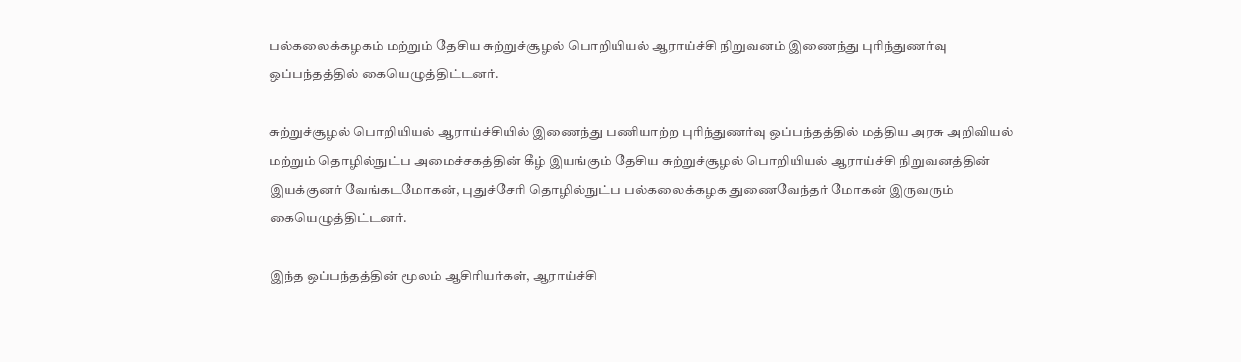பல்கலைக்கழகம் மற்றும் தேசிய சுற்றுச்சூழல் பொறியியல் ஆராய்ச்சி நிறுவனம் இணைந்து புரிந்துணர்வு ஒப்பந்தத்தில் கையெழுத்திட்டனர்.

சுற்றுச்சூழல் பொறியியல் ஆராய்ச்சியில் இணைந்து பணியாற்ற புரிந்துணர்வு ஒப்பந்தத்தில் மத்திய அரசு அறிவியல் மற்றும் தொழில்நுட்ப அமைச்சகத்தின் கீழ் இயங்கும் தேசிய சுற்றுச்சூழல் பொறியியல் ஆராய்ச்சி நிறுவனத்தின் இயக்குனர் வேங்கடமோகன், புதுச்சேரி தொழில்நுட்ப பல்கலைக்கழக துணைவேந்தர் மோகன் இருவரும் கையெழுத்திட்டனர்.

இந்த ஒப்பந்தத்தின் மூலம் ஆசிரியர்கள், ஆராய்ச்சி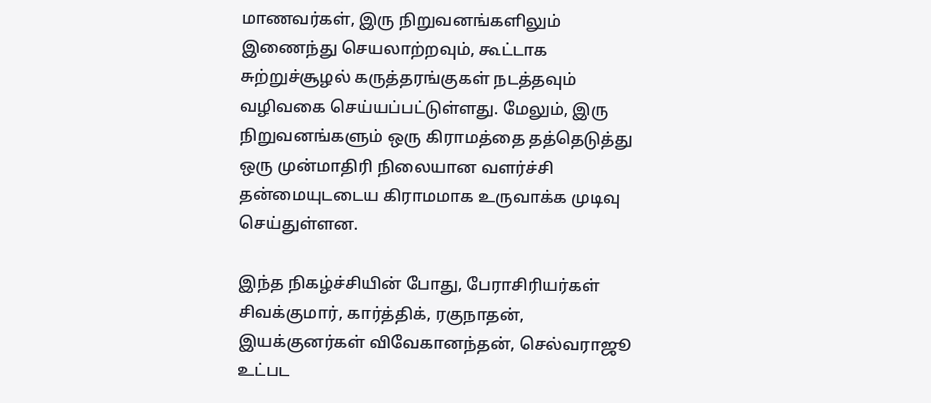மாணவர்கள், இரு நிறுவனங்களிலும் இணைந்து செயலாற்றவும், கூட்டாக சுற்றுச்சூழல் கருத்தரங்குகள் நடத்தவும் வழிவகை செய்யப்பட்டுள்ளது. மேலும், இரு நிறுவனங்களும் ஒரு கிராமத்தை தத்தெடுத்து ஒரு முன்மாதிரி நிலையான வளர்ச்சி தன்மையுடடைய கிராமமாக உருவாக்க முடிவு செய்துள்ளன.

இந்த நிகழ்ச்சியின் போது, பேராசிரியர்கள் சிவக்குமார், கார்த்திக், ரகுநாதன், இயக்குனர்கள் விவேகானந்தன், செல்வராஜூ உட்பட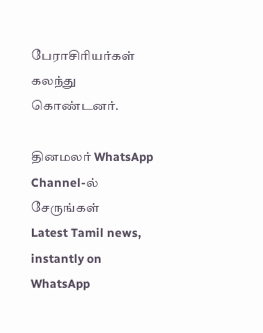பேராசிரியர்கள் கலந்து கொண்டனர்.

தினமலர் WhatsApp Channel-ல் சேருங்கள்
Latest Tamil news, instantly on WhatsApp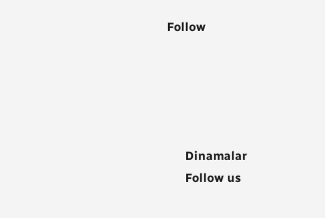Follow





      Dinamalar
      Follow us